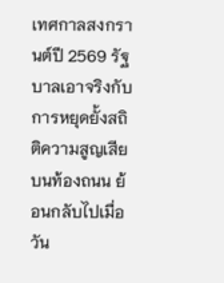เทศกาลสงกรานต์ปี 2569 รัฐบาลเอาจริงกับการหยุดยั้งสถิติความสูญเสียบนท้องถนน ย้อนกลับไปเมื่อวัน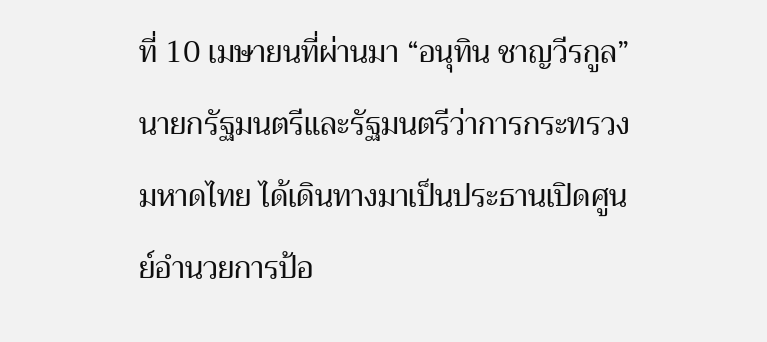ที่ 10 เมษายนที่ผ่านมา “อนุทิน ชาญวีรกูล” นายกรัฐมนตรีและรัฐมนตรีว่าการกระทรวงมหาดไทย ได้เดินทางมาเป็นประธานเปิดศูนย์อำนวยการป้อ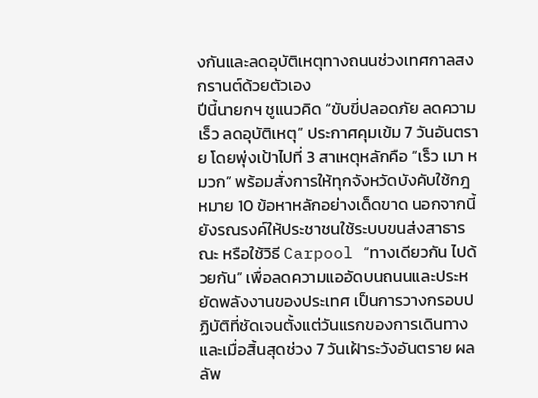งกันและลดอุบัติเหตุทางถนนช่วงเทศกาลสงกรานต์ด้วยตัวเอง
ปีนี้นายกฯ ชูแนวคิด “ขับขี่ปลอดภัย ลดความเร็ว ลดอุบัติเหตุ” ประกาศคุมเข้ม 7 วันอันตราย โดยพุ่งเป้าไปที่ 3 สาเหตุหลักคือ “เร็ว เมา หมวก” พร้อมสั่งการให้ทุกจังหวัดบังคับใช้กฎหมาย 10 ข้อหาหลักอย่างเด็ดขาด นอกจากนี้ยังรณรงค์ให้ประชาชนใช้ระบบขนส่งสาธารณะ หรือใช้วิธี Carpool “ทางเดียวกัน ไปด้วยกัน” เพื่อลดความแออัดบนถนนและประหยัดพลังงานของประเทศ เป็นการวางกรอบปฏิบัติที่ชัดเจนตั้งแต่วันแรกของการเดินทาง
และเมื่อสิ้นสุดช่วง 7 วันเฝ้าระวังอันตราย ผลลัพ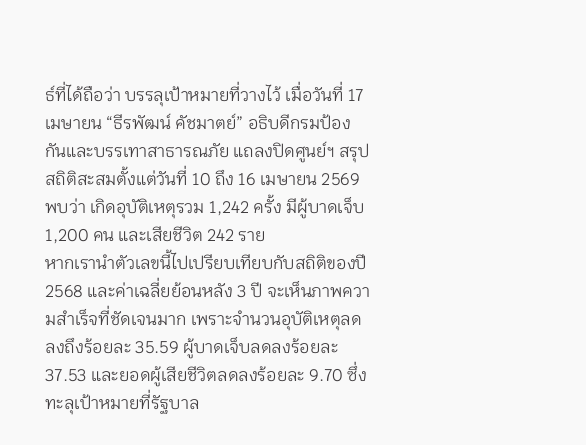ธ์ที่ได้ถือว่า บรรลุเป้าหมายที่วางไว้ เมื่อวันที่ 17 เมษายน “ธีรพัฒน์ คัชมาตย์” อธิบดีกรมป้องกันและบรรเทาสาธารณภัย แถลงปิดศูนย์ฯ สรุปสถิติสะสมตั้งแต่วันที่ 10 ถึง 16 เมษายน 2569 พบว่า เกิดอุบัติเหตุรวม 1,242 ครั้ง มีผู้บาดเจ็บ 1,200 คน และเสียชีวิต 242 ราย
หากเรานำตัวเลขนี้ไปเปรียบเทียบกับสถิติของปี 2568 และค่าเฉลี่ยย้อนหลัง 3 ปี จะเห็นภาพความสำเร็จที่ชัดเจนมาก เพราะจำนวนอุบัติเหตุลดลงถึงร้อยละ 35.59 ผู้บาดเจ็บลดลงร้อยละ 37.53 และยอดผู้เสียชีวิตลดลงร้อยละ 9.70 ซึ่งทะลุเป้าหมายที่รัฐบาล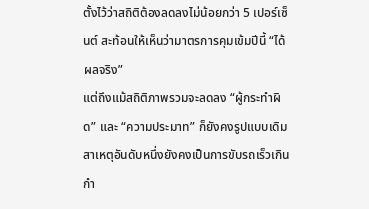ตั้งไว้ว่าสถิติต้องลดลงไม่น้อยกว่า 5 เปอร์เซ็นต์ สะท้อนให้เห็นว่ามาตรการคุมเข้มปีนี้ “ได้ผลจริง”
แต่ถึงแม้สถิติภาพรวมจะลดลง “ผู้กระทำผิด” และ “ความประมาท” ก็ยังคงรูปแบบเดิม สาเหตุอันดับหนึ่งยังคงเป็นการขับรถเร็วเกินกำ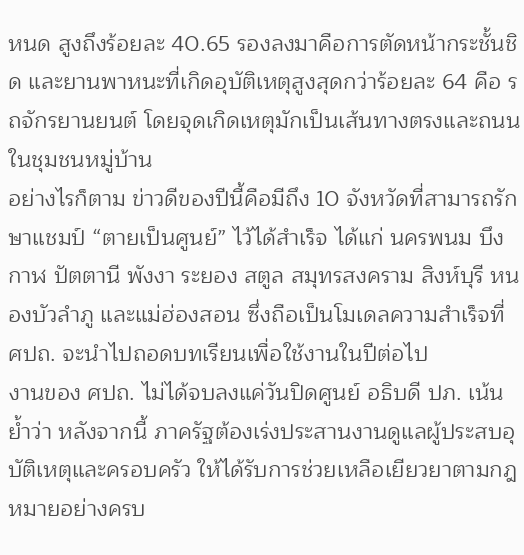หนด สูงถึงร้อยละ 40.65 รองลงมาคือการตัดหน้ากระชั้นชิด และยานพาหนะที่เกิดอุบัติเหตุสูงสุดกว่าร้อยละ 64 คือ รถจักรยานยนต์ โดยจุดเกิดเหตุมักเป็นเส้นทางตรงและถนนในชุมชนหมู่บ้าน
อย่างไรก็ตาม ข่าวดีของปีนี้คือมีถึง 10 จังหวัดที่สามารถรักษาแชมป์ “ตายเป็นศูนย์” ไว้ได้สำเร็จ ได้แก่ นครพนม บึงกาฬ ปัตตานี พังงา ระยอง สตูล สมุทรสงคราม สิงห์บุรี หนองบัวลำภู และแม่ฮ่องสอน ซึ่งถือเป็นโมเดลความสำเร็จที่ ศปถ. จะนำไปถอดบทเรียนเพื่อใช้งานในปีต่อไป
งานของ ศปถ. ไม่ได้จบลงแค่วันปิดศูนย์ อธิบดี ปภ. เน้นย้ำว่า หลังจากนี้ ภาครัฐต้องเร่งประสานงานดูแลผู้ประสบอุบัติเหตุและครอบครัว ให้ได้รับการช่วยเหลือเยียวยาตามกฎหมายอย่างครบ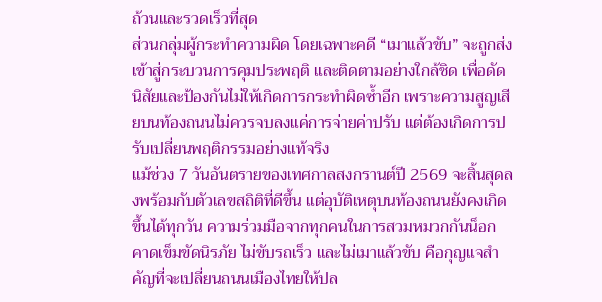ถ้วนและรวดเร็วที่สุด
ส่วนกลุ่มผู้กระทำความผิด โดยเฉพาะคดี “เมาแล้วขับ” จะถูกส่งเข้าสู่กระบวนการคุมประพฤติ และติดตามอย่างใกล้ชิด เพื่อดัดนิสัยและป้องกันไม่ให้เกิดการกระทำผิดซ้ำอีก เพราะความสูญเสียบนท้องถนนไม่ควรจบลงแค่การจ่ายค่าปรับ แต่ต้องเกิดการปรับเปลี่ยนพฤติกรรมอย่างแท้จริง
แม้ช่วง 7 วันอันตรายของเทศกาลสงกรานต์ปี 2569 จะสิ้นสุดลงพร้อมกับตัวเลขสถิติที่ดีขึ้น แต่อุบัติเหตุบนท้องถนนยังคงเกิดขึ้นได้ทุกวัน ความร่วมมือจากทุกคนในการสวมหมวกกันน็อก คาดเข็มขัดนิรภัย ไม่ขับรถเร็ว และไม่เมาแล้วขับ คือกุญแจสำคัญที่จะเปลี่ยนถนนเมืองไทยให้ปล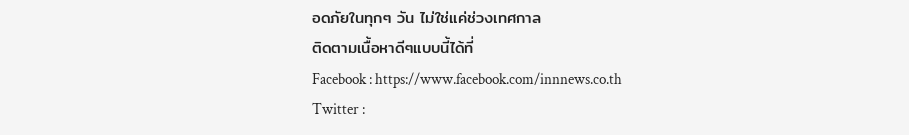อดภัยในทุกๆ วัน ไม่ใช่แค่ช่วงเทศกาล
ติดตามเนื้อหาดีๆแบบนี้ได้ที่
Facebook : https://www.facebook.com/innnews.co.th
Twitter :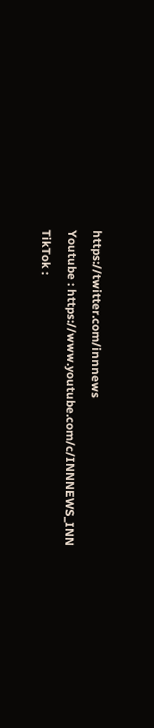https://twitter.com/innnews
Youtube : https://www.youtube.com/c/INNNEWS_INN
TikTok :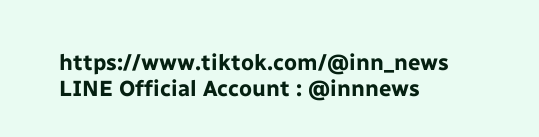https://www.tiktok.com/@inn_news
LINE Official Account : @innnews